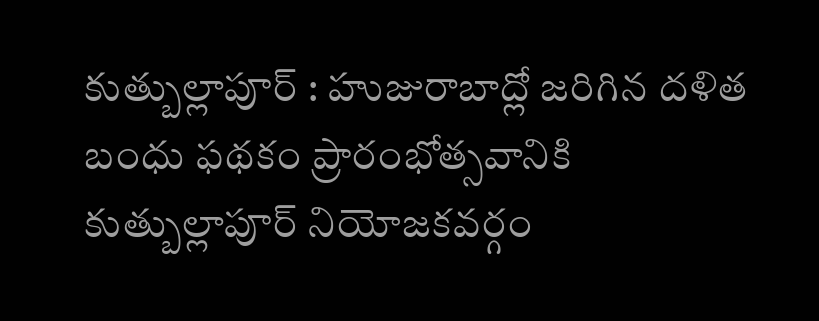కుత్బుల్లాపూర్ : హుజురాబాద్లో జరిగిన దళిత బంధు ఫథకం ప్రారంభోత్సవానికి కుత్బుల్లాపూర్ నియోజకవర్గం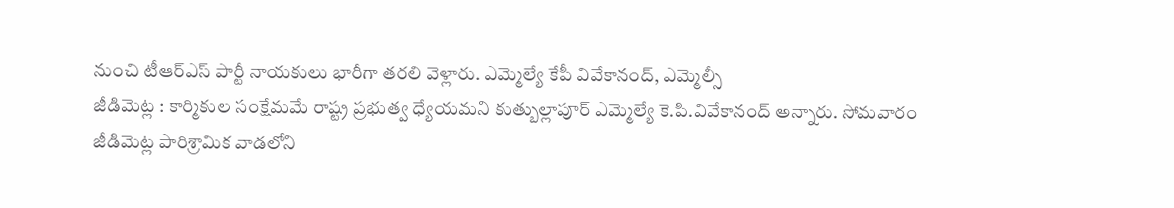నుంచి టీఆర్ఎస్ పార్టీ నాయకులు భారీగా తరలి వెళ్లారు. ఎమ్మెల్యే కేపీ వివేకానంద్, ఎమ్మెల్సీ
జీడిమెట్ల : కార్మికుల సంక్షేమమే రాష్ట్ర ప్రభుత్వ ధ్యేయమని కుత్బుల్లాపూర్ ఎమ్మెల్యే కె.పి.వివేకానంద్ అన్నారు. సోమవారం జీడిమెట్ల పారిశ్రామిక వాడలోని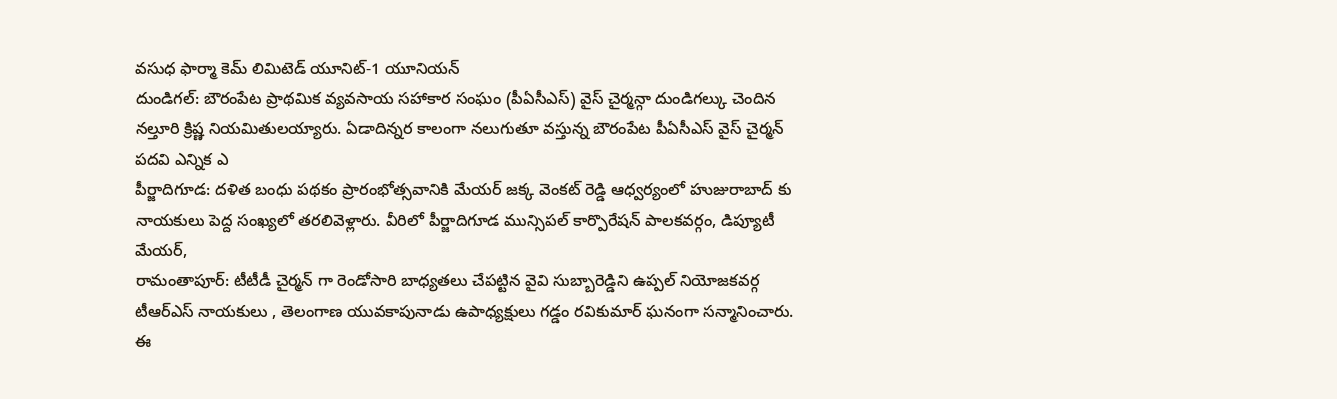వసుధ ఫార్మా కెమ్ లిమిటెడ్ యూనిట్-1 యూనియన్
దుండిగల్: బౌరంపేట ప్రాథమిక వ్యవసాయ సహాకార సంఘం (పీఏసీఎస్) వైస్ చైర్మన్గా దుండిగల్కు చెందిన నల్తూరి క్రిష్ణ నియమితులయ్యారు. ఏడాదిన్నర కాలంగా నలుగుతూ వస్తున్న బౌరంపేట పీఏసీఎస్ వైస్ చైర్మన్ పదవి ఎన్నిక ఎ
పీర్జాదిగూడ: దళిత బంధు పథకం ప్రారంభోత్సవానికి మేయర్ జక్క వెంకట్ రెడ్డి ఆధ్వర్యంలో హుజురాబాద్ కు నాయకులు పెద్ద సంఖ్యలో తరలివెళ్లారు. వీరిలో పీర్జాదిగూడ మున్సిపల్ కార్పొరేషన్ పాలకవర్గం, డిప్యూటీ మేయర్,
రామంతాపూర్: టీటీడీ చైర్మన్ గా రెండోసారి బాధ్యతలు చేపట్టిన వైవి సుబ్బారెడ్డిని ఉప్పల్ నియోజకవర్గ టీఆర్ఎస్ నాయకులు , తెలంగాణ యువకాపునాడు ఉపాధ్యక్షులు గడ్డం రవికుమార్ ఘనంగా సన్మానించారు. ఈ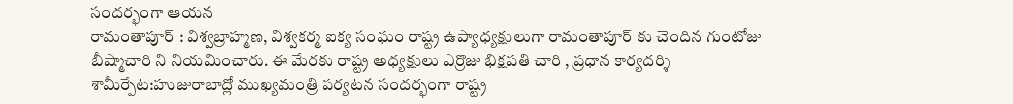సందర్భంగా ఆయన
రామంతాపూర్ : విశ్వబ్రాహ్మణ, విశ్వకర్మ ఐక్య సంఘం రాష్ట్ర ఉప్యాధ్యక్షులుగా రామంతాపూర్ కు చెందిన గుంటోజు బీష్మాచారి ని నియమించారు. ఈ మేరకు రాష్ట్ర అధ్యక్షులు ఎర్రొజు భిక్షపతి చారి , ప్రధాన కార్యదర్శి
శామీర్పేట:హుజురాబాద్లో ముఖ్యమంత్రి పర్యటన సందర్భంగా రాష్ట్ర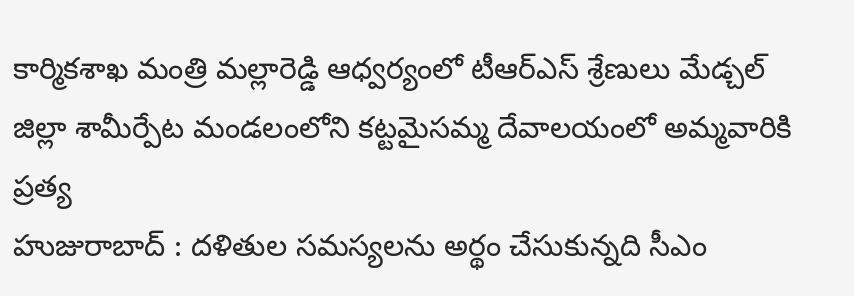కార్మికశాఖ మంత్రి మల్లారెడ్డి ఆధ్వర్యంలో టీఆర్ఎస్ శ్రేణులు మేడ్చల్ జిల్లా శామీర్పేట మండలంలోని కట్టమైసమ్మ దేవాలయంలో అమ్మవారికి ప్రత్య
హుజురాబాద్ : దళితుల సమస్యలను అర్థం చేసుకున్నది సీఎం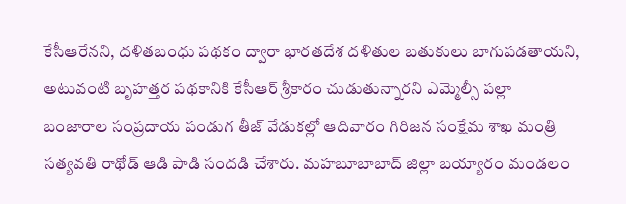కేసీఆరేనని, దళితబంధు పథకం ద్వారా భారతదేశ దళితుల బతుకులు బాగుపడతాయని, అటువంటి బృహత్తర పథకానికి కేసీఆర్ శ్రీకారం చుడుతున్నారని ఎమ్మెల్సీ పల్లా
బంజారాల సంప్రదాయ పండుగ తీజ్ వేడుకల్లో ఆదివారం గిరిజన సంక్షేమ శాఖ మంత్రి సత్యవతి రాథోడ్ ఆడి పాడి సందడి చేశారు. మహబూబాబాద్ జిల్లా బయ్యారం మండలం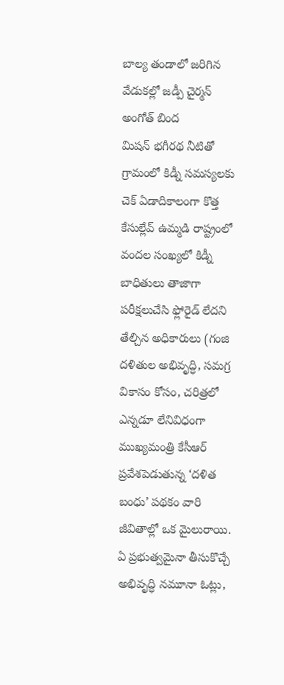బాల్య తండాలో జరిగిన వేడుకల్లో జడ్పీ చైర్మన్ అంగోత్ బింద
మిషన్ భగీరథ నీటితో గ్రామంలో కిడ్నీ సమస్యలకు చెక్ ఏడాదికాలంగా కొత్త కేసుల్లేవ్ ఉమ్మడి రాష్ట్రంలో వందల సంఖ్యలో కిడ్నీ బాధితులు తాజాగా పరీక్షలుచేసి ఫ్లోరైడ్ లేదని తేల్చిన అధికారులు (గంజి
దళితుల అభివృద్ధి, సమగ్ర వికాసం కోసం, చరిత్రలో ఎన్నడూ లేనివిధంగా ముఖ్యమంత్రి కేసీఆర్ ప్రవేశపెడుతున్న ‘దళిత బంధు’ పథకం వారి జీవితాల్లో ఒక మైలురాయి. ఏ ప్రభుత్వమైనా తీసుకొచ్చే అభివృద్ధి నమూనా ఓట్లు,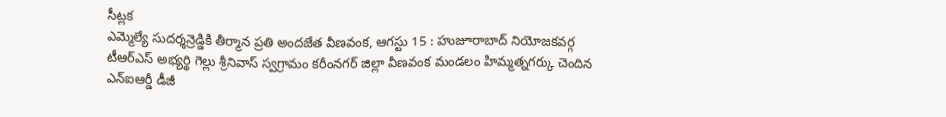సీట్లక
ఎమ్మెల్యే సుదర్శన్రెడ్డికి తీర్మాన ప్రతి అందజేత వీణవంక, ఆగస్టు 15 : హుజూరాబాద్ నియోజకవర్గ టీఆర్ఎస్ అభ్యర్థి గెల్లు శ్రీనివాస్ స్వగ్రామం కరీంనగర్ జిల్లా వీణవంక మండలం హిమ్మత్నగర్కు చెందిన
ఎన్ఐఆర్డీ డీజీ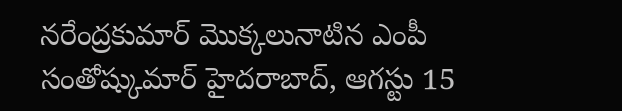నరేంద్రకుమార్ మొక్కలునాటిన ఎంపీ సంతోష్కుమార్ హైదరాబాద్, ఆగస్టు 15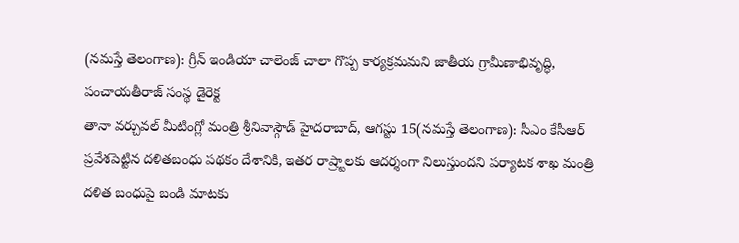(నమస్తే తెలంగాణ): గ్రీన్ ఇండియా చాలెంజ్ చాలా గొప్ప కార్యక్రమమని జాతీయ గ్రామీణాభివృద్ధి, పంచాయతీరాజ్ సంస్థ డైరెక్ట
తానా వర్చువల్ మీటింగ్లో మంత్రి శ్రీనివాస్గౌడ్ హైదరాబాద్, ఆగస్టు 15(నమస్తే తెలంగాణ): సీఎం కేసీఆర్ ప్రవేశపెట్టిన దళితబంధు పథకం దేశానికి, ఇతర రాష్ర్టాలకు ఆదర్శంగా నిలుస్తుందని పర్యాటక శాఖ మంత్రి
దళిత బంధుపై బండి మాటకు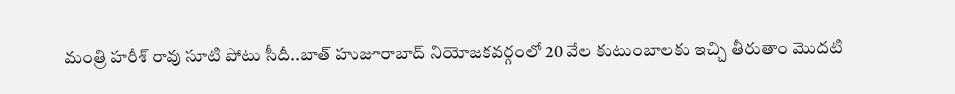మంత్రి హరీశ్ రావు సూటి పోటు సీదీ..బాత్ హుజూరాబాద్ నియోజకవర్గంలో 20 వేల కుటుంబాలకు ఇచ్చి తీరుతాం మొదటి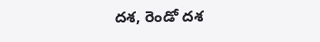దశ, రెండో దశ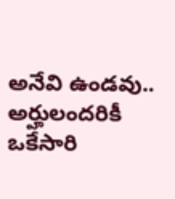అనేవి ఉండవు.. అర్హులందరికీ ఒకేసారి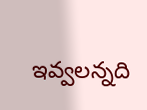ఇవ్వలన్నది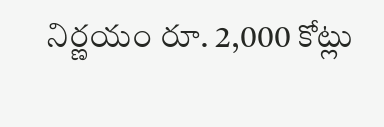నిర్ణయం రూ. 2,000 కోట్లు